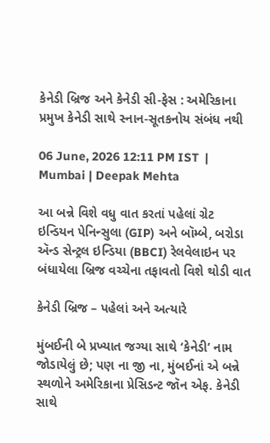કેનેડી બ્રિજ અને કેનેડી સી-ફેસ : અમેરિકાના પ્રમુખ કેનેડી સાથે સ્નાન-સૂતકનોય સંબંધ નથી

06 June, 2026 12:11 PM IST  |  Mumbai | Deepak Mehta

આ બન્ને વિશે વધુ વાત કરતાં પહેલાં ગ્રેટ ઇન્ડિયન પેનિન્સુલા (GIP) અને બૉમ્બે, બરોડા ઍન્ડ સેન્ટ્રલ ઇન્ડિયા (BBCI) રેલવેલાઇન પર બંધાયેલા બ્રિજ વચ્ચેના તફાવતો વિશે થોડી વાત

કેનેડી બ્રિજ – પહેલાં અને અત્યારે

મુંબઈની બે પ્રખ્યાત જગ્યા સાથે ‘કેનેડી’ નામ જોડાયેલું છે; પણ ના જી ના, મુંબઈનાં એ બન્ને સ્થળોને અમેરિકાના પ્રેસિડન્ટ જૉન એફ. કેનેડી સાથે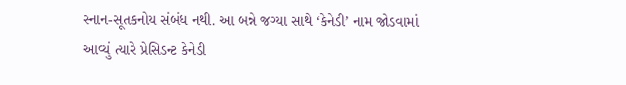સ્નાન-સૂતકનોય સંબંધ નથી. આ બન્ને જગ્યા સાથે ‘કેનેડી’ નામ જોડવામાં આવ્યું ત્યારે પ્રેસિડન્ટ કેનેડી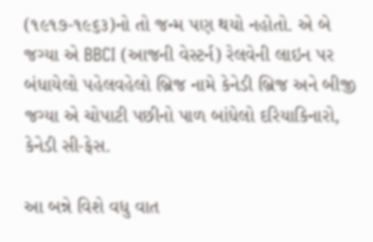(૧૯૧૭-૧૯૬૩)નો તો જન્મ પણ થયો નહોતો. એ બે જગ્યા એ BBCI (આજની વેસ્ટર્ન) રેલવેની લાઇન પર બંધાયેલો પહેલવહેલો બ્રિજ નામે કેનેડી બ્રિજ અને બીજી જગ્યા એ ચોપાટી પછીનો પાળ બાંધેલો દરિયાકિનારો, કેનેડી સી-ફેસ.

આ બન્ને વિશે વધુ વાત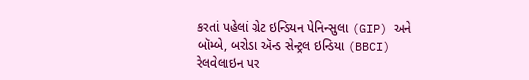કરતાં પહેલાં ગ્રેટ ઇન્ડિયન પેનિન્સુલા (GIP) અને બૉમ્બે, બરોડા ઍન્ડ સેન્ટ્રલ ઇન્ડિયા (BBCI) રેલવેલાઇન પર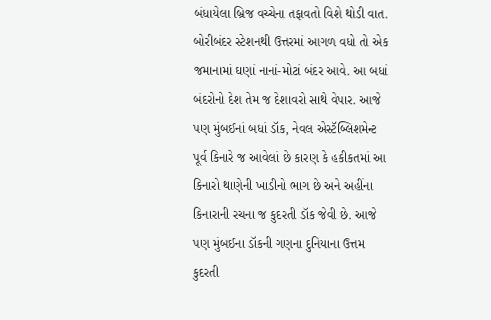બંધાયેલા બ્રિજ વચ્ચેના તફાવતો વિશે થોડી વાત. બોરીબંદર સ્ટેશનથી ઉત્તરમાં આગળ વધો તો એક જમાનામાં ઘણાં નાનાં-મોટાં બંદર આવે. આ બધાં બંદરોનો દેશ તેમ જ દેશાવરો સાથે વેપાર. આજે પણ મુંબઈનાં બધાં ડૉક, નેવલ એસ્ટૅબ્લિશમેન્ટ પૂર્વ કિનારે જ આવેલાં છે કારણ કે હકીકતમાં આ કિનારો થાણેની ખાડીનો ભાગ છે અને અહીંના કિનારાની રચના જ કુદરતી ડૉક જેવી છે. આજે પણ મુંબઈના ડૉકની ગણના દુનિયાના ઉત્તમ કુદરતી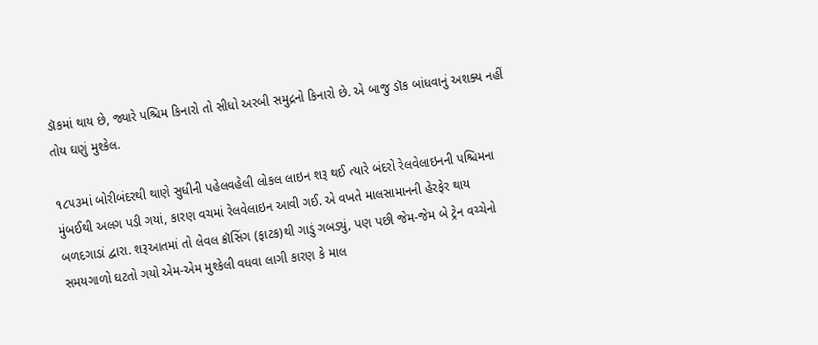ડૉકમાં થાય છે, જ્યારે પશ્ચિમ કિનારો તો સીધો અરબી સમુદ્રનો કિનારો છે. એ બાજુ ડૉક બાંધવાનું અશક્ય નહીં તોય ઘણું મુશ્કેલ.

૧૮૫૩માં બોરીબંદરથી થાણે સુધીની પહેલવહેલી લોકલ લાઇન શરૂ થઈ ત્યારે બંદરો રેલવેલાઇનની પશ્ચિમના મુંબઈથી અલગ પડી ગયાં, કારણ વચમાં રેલવેલાઇન આવી ગઈ. એ વખતે માલસામાનની હેરફેર થાય બળદગાડાં દ્વારા. શરૂઆતમાં તો લેવલ ક્રૉસિંગ (ફાટક)થી ગાડું ગબડ્યું, પણ પછી જેમ-જેમ બે ટ્રેન વચ્ચેનો સમયગાળો ઘટતો ગયો એમ-એમ મુશ્કેલી વધવા લાગી કારણ કે માલ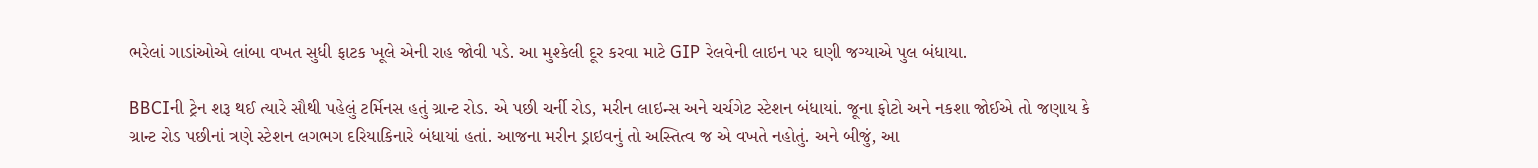ભરેલાં ગાડાંઓએ લાંબા વખત સુધી ફાટક ખૂલે એની રાહ જોવી પડે. આ મુશ્કેલી દૂર કરવા માટે GIP રેલવેની લાઇન પર ઘણી જગ્યાએ પુલ બંધાયા.

BBCIની ટ્રેન શરૂ થઈ ત્યારે સૌથી પહેલું ટર્મિનસ હતું ગ્રાન્ટ રોડ. એ પછી ચર્ની રોડ, મરીન લાઇન્સ અને ચર્ચગેટ સ્ટેશન બંધાયાં. જૂના ફોટો અને નકશા જોઈએ તો જણાય કે ગ્રાન્ટ રોડ પછીનાં ત્રણે સ્ટેશન લગભગ દરિયાકિનારે બંધાયાં હતાં. આજના મરીન ડ્રાઇવનું તો અસ્તિત્વ જ એ વખતે નહોતું. અને બીજું, આ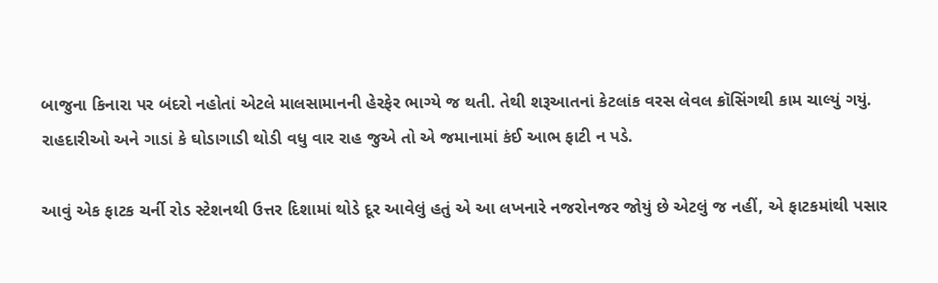બાજુના કિનારા પર બંદરો નહોતાં એટલે માલસામાનની હેરફેર ભાગ્યે જ થતી. તેથી શરૂઆતનાં કેટલાંક વરસ લેવલ ક્રૉસિંગથી કામ ચાલ્યું ગયું. રાહદારીઓ અને ગાડાં કે ઘોડાગાડી થોડી વધુ વાર રાહ જુએ તો એ જમાનામાં કંઈ આભ ફાટી ન પડે.

આવું એક ફાટક ચર્ની રોડ સ્ટેશનથી ઉત્તર દિશામાં થોડે દૂર આવેલું હતું એ આ લખનારે નજરોનજર જોયું છે એટલું જ નહીં, એ ફાટકમાંથી પસાર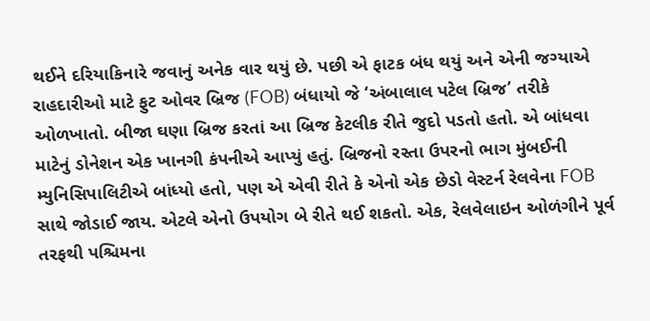થઈને દરિયાકિનારે જવાનું અનેક વાર થયું છે. પછી એ ફાટક બંધ થયું અને એની જગ્યાએ રાહદારીઓ માટે ફુટ ઓવર બ્રિજ (FOB) બંધાયો જે ‘અંબાલાલ પટેલ બ્રિજ’ તરીકે ઓળખાતો. બીજા ઘણા બ્રિજ કરતાં આ બ્રિજ કેટલીક રીતે જુદો પડતો હતો. એ બાંધવા માટેનું ડોનેશન એક ખાનગી કંપનીએ આપ્યું હતું. બ્રિજનો રસ્તા ઉપરનો ભાગ મુંબઈની મ્યુનિસિપાલિટીએ બાંધ્યો હતો, પણ એ એવી રીતે કે એનો એક છેડો વેસ્ટર્ન રેલવેના FOB સાથે જોડાઈ જાય. એટલે એનો ઉપયોગ બે રીતે થઈ શકતો. એક, રેલવેલાઇન ઓળંગીને પૂર્વ તરફથી પશ્ચિમના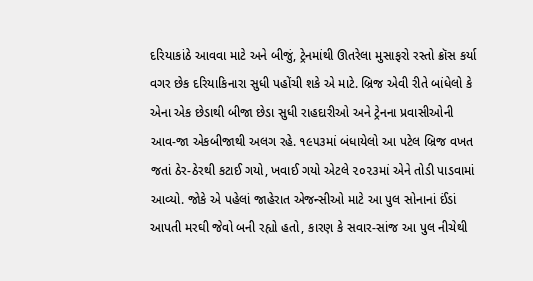દરિયાકાંઠે આવવા માટે અને બીજું, ટ્રેનમાંથી ઊતરેલા મુસાફરો રસ્તો ક્રૉસ કર્યા વગર છેક દરિયાકિનારા સુધી પહોંચી શકે એ માટે. બ્રિજ એવી રીતે બાંધેલો કે એના એક છેડાથી બીજા છેડા સુધી રાહદારીઓ અને ટ્રેનના પ્રવાસીઓની આવ-જા એકબીજાથી અલગ રહે. ૧૯૫૩માં બંધાયેલો આ પટેલ બ્રિજ વખત જતાં ઠેર-ઠેરથી કટાઈ ગયો, ખવાઈ ગયો એટલે ૨૦૨૩માં એને તોડી પાડવામાં આવ્યો. જોકે એ પહેલાં જાહેરાત એજન્સીઓ માટે આ પુલ સોનાનાં ઈંડાં આપતી મરઘી જેવો બની રહ્યો હતો, કારણ કે સવાર-સાંજ આ પુલ નીચેથી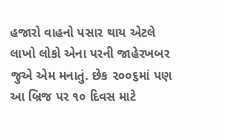હજારો વાહનો પસાર થાય એટલે લાખો લોકો એના પરની જાહેરખબર જુએ એમ મનાતું. છેક ૨૦૦૬માં પણ આ બ્રિજ પર ૧૦ દિવસ માટે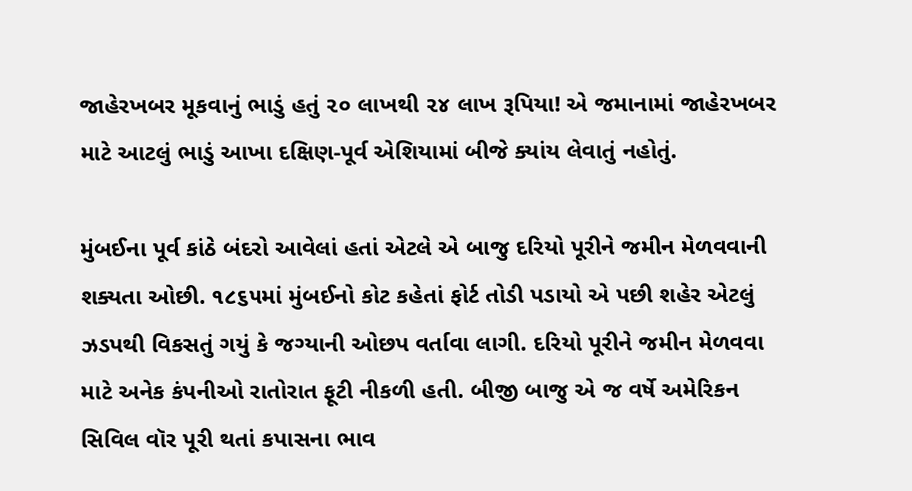જાહેરખબર મૂકવાનું ભાડું હતું ૨૦ લાખથી ૨૪ લાખ રૂપિયા! એ જમાનામાં જાહેરખબર માટે આટલું ભાડું આખા દક્ષિણ-પૂર્વ એશિયામાં બીજે ક્યાંય લેવાતું નહોતું.

મુંબઈના પૂર્વ કાંઠે બંદરો આવેલાં હતાં એટલે એ બાજુ દરિયો પૂરીને જમીન મેળવવાની શક્યતા ઓછી. ૧૮૬૫માં મુંબઈનો કોટ કહેતાં ફોર્ટ તોડી પડાયો એ પછી શહેર એટલું ઝડપથી વિકસતું ગયું કે જગ્યાની ઓછપ વર્તાવા લાગી. દરિયો પૂરીને જમીન મેળવવા માટે અનેક કંપનીઓ રાતોરાત ફૂટી નીકળી હતી. બીજી બાજુ એ જ વર્ષે અમેરિકન સિવિલ વૉર પૂરી થતાં કપાસના ભાવ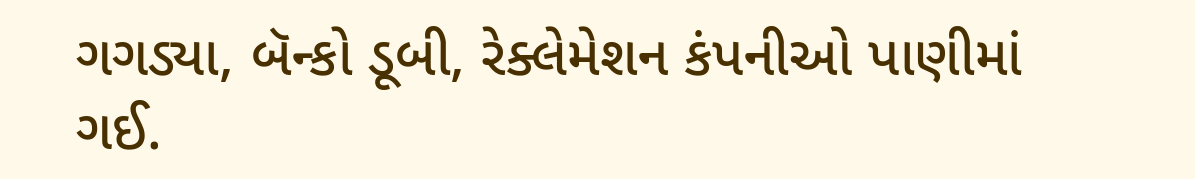ગગડ્યા, બૅન્કો ડૂબી, રેક્લેમેશન કંપનીઓ પાણીમાં ગઈ.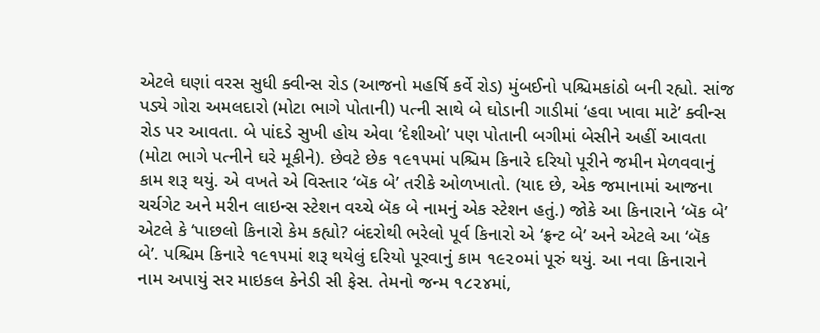એટલે ઘણાં વરસ સુધી ક્વીન્સ રોડ (આજનો મહર્ષિ કર્વે રોડ) મુંબઈનો પશ્ચિમકાંઠો બની રહ્યો. સાંજ પડ્યે ગોરા અમલદારો (મોટા ભાગે પોતાની) પત્ની સાથે બે ઘોડાની ગાડીમાં ‘હવા ખાવા માટે’ ક્વીન્સ રોડ પર આવતા. બે પાંદડે સુખી હોય એવા ‘દેશીઓ’ પણ પોતાની બગીમાં બેસીને અહીં આવતા (મોટા ભાગે પત્નીને ઘરે મૂકીને). છેવટે છેક ૧૯૧૫માં પશ્ચિમ કિનારે દરિયો પૂરીને જમીન મેળવવાનું કામ શરૂ થયું. એ વખતે એ વિસ્તાર ‘બૅક બે’ તરીકે ઓળખાતો. (યાદ છે, એક જમાનામાં આજના ચર્ચગેટ અને મરીન લાઇન્સ સ્ટેશન વચ્ચે બૅક બે નામનું એક સ્ટેશન હતું.) જોકે આ કિનારાને ‘બૅક બે’ એટલે કે ‘પાછલો કિનારો કેમ કહ્યો? બંદરોથી ભરેલો પૂર્વ કિનારો એ ‘ફ્રન્ટ બે’ અને એટલે આ ‘બૅક બે’. પશ્ચિમ કિનારે ૧૯૧૫માં શરૂ થયેલું દરિયો પૂરવાનું કામ ૧૯૨૦માં પૂરું થયું. આ નવા કિનારાને નામ અપાયું સર માઇકલ કેનેડી સી ફેસ. તેમનો જન્મ ૧૮૨૪માં,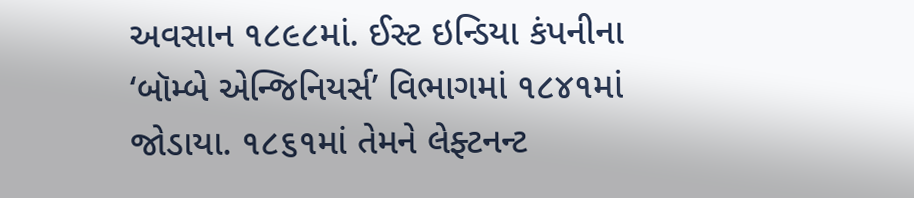અવસાન ૧૮૯૮માં. ઈસ્ટ ઇન્ડિયા કંપનીના ‘બૉમ્બે એન્જિનિયર્સ’ વિભાગમાં ૧૮૪૧માં જોડાયા. ૧૮૬૧માં તેમને લેફ્ટનન્ટ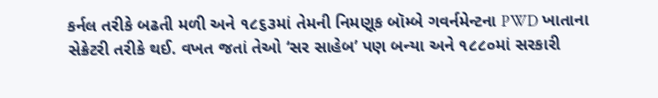કર્નલ તરીકે બઢતી મળી અને ૧૮૬૩માં તેમની નિમણૂક બૉમ્બે ગવર્નમેન્ટના PWD ખાતાના સેક્રેટરી તરીકે થઈ. વખત જતાં તેઓ ‘સર સાહેબ’ પણ બન્યા અને ૧૮૮૦માં સરકારી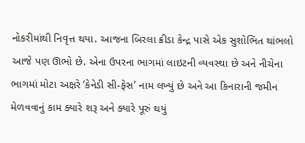નોકરીમાંથી નિવૃત્ત થયા. આજના બિરલા ક્રીડા કેન્દ્ર પાસે એક સુશોભિત થાંભલો આજે પણ ઊભો છે. એના ઉપરના ભાગમાં લાઇટની વ્યવસ્થા છે અને નીચેના ભાગમાં મોટા અક્ષરે ‘કેનેડી સી-ફેસ’ નામ લખ્યું છે અને આ કિનારાની જમીન મેળવવાનું કામ ક્યારે શરૂ અને ક્યારે પૂરું થયું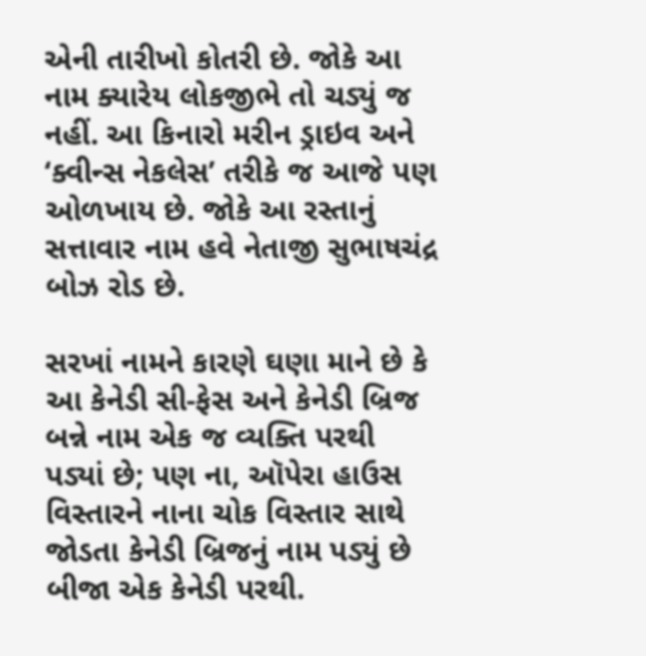એની તારીખો કોતરી છે. જોકે આ નામ ક્યારેય લોકજીભે તો ચડ્યું જ નહીં. આ કિનારો મરીન ડ્રાઇવ અને ‘ક્વીન્સ નેકલેસ’ તરીકે જ આજે પણ ઓળખાય છે. જોકે આ રસ્તાનું સત્તાવાર નામ હવે નેતાજી સુભાષચંદ્ર બોઝ રોડ છે.

સરખાં નામને કારણે ઘણા માને છે કે આ કેનેડી સી-ફેસ અને કેનેડી બ્રિજ બન્ને નામ એક જ વ્યક્તિ પરથી પડ્યાં છે; પણ ના, ઑપેરા હાઉસ વિસ્તારને નાના ચોક વિસ્તાર સાથે જોડતા કેનેડી બ્રિજનું નામ પડ્યું છે બીજા એક કેનેડી પરથી.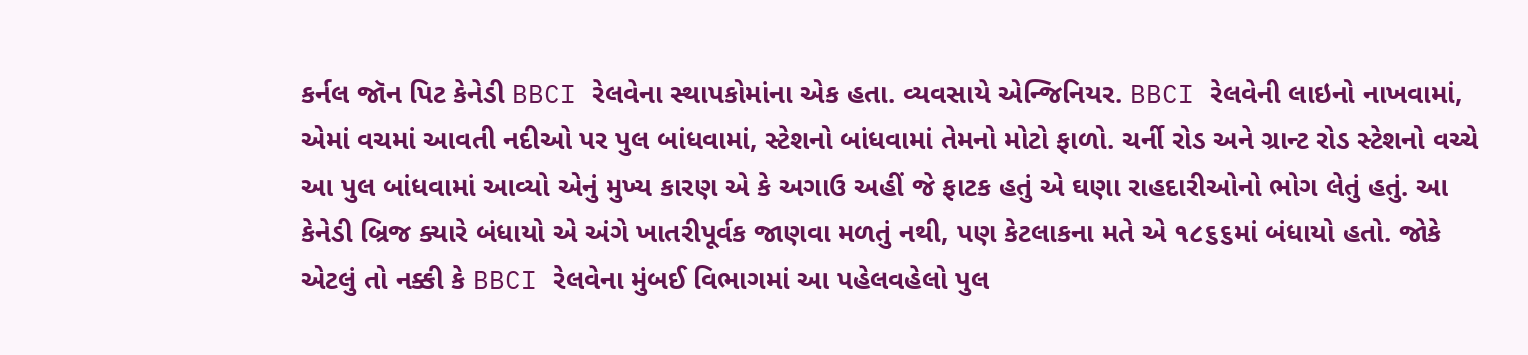કર્નલ જૉન પિટ કેનેડી BBCI રેલવેના સ્થાપકોમાંના એક હતા. વ્યવસાયે એન્જિનિયર. BBCI રેલવેની લાઇનો નાખવામાં, એમાં વચમાં આવતી નદીઓ પર પુલ બાંધવામાં, સ્ટેશનો બાંધવામાં તેમનો મોટો ફાળો. ચર્ની રોડ અને ગ્રાન્ટ રોડ સ્ટેશનો વચ્ચે આ પુલ બાંધવામાં આવ્યો એનું મુખ્ય કારણ એ કે અગાઉ અહીં જે ફાટક હતું એ ઘણા રાહદારીઓનો ભોગ લેતું હતું. આ કેનેડી બ્રિજ ક્યારે બંધાયો એ અંગે ખાતરીપૂર્વક જાણવા મળતું નથી, પણ કેટલાકના મતે એ ૧૮૬૬માં બંધાયો હતો. જોકે એટલું તો નક્કી કે BBCI રેલવેના મુંબઈ વિભાગમાં આ પહેલવહેલો પુલ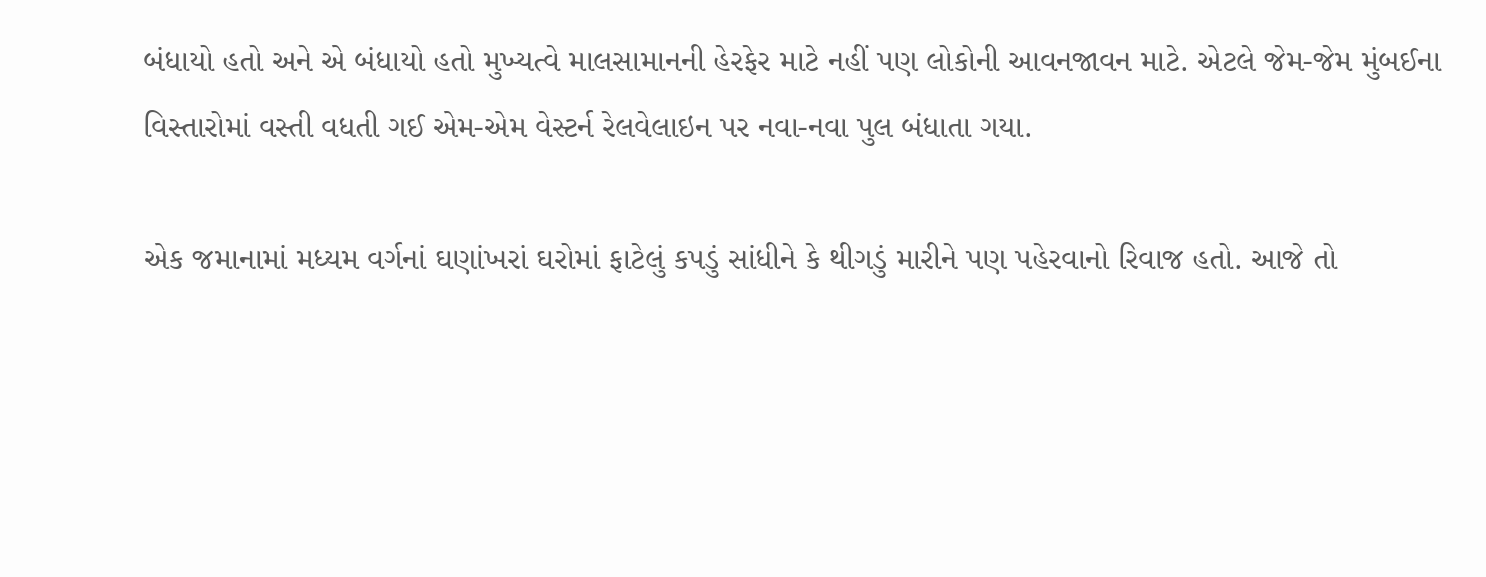બંધાયો હતો અને એ બંધાયો હતો મુખ્યત્વે માલસામાનની હેરફેર માટે નહીં પણ લોકોની આવનજાવન માટે. એટલે જેમ-જેમ મુંબઈના વિસ્તારોમાં વસ્તી વધતી ગઈ એમ-એમ વેસ્ટર્ન રેલવેલાઇન પર નવા-નવા પુલ બંધાતા ગયા.

એક જમાનામાં મધ્યમ વર્ગનાં ઘણાંખરાં ઘરોમાં ફાટેલું કપડું સાંધીને કે થીગડું મારીને પણ પહેરવાનો રિવાજ હતો. આજે તો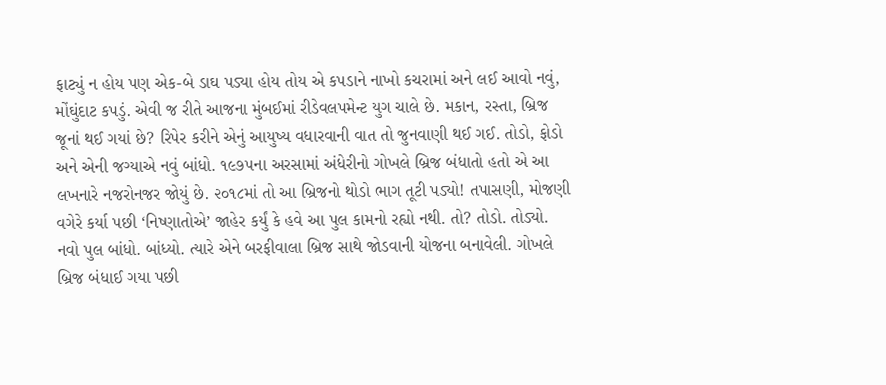ફાટ્યું ન હોય પણ એક-બે ડાઘ પડ્યા હોય તોય એ કપડાને નાખો કચરામાં અને લઈ આવો નવું, મોંઘુંદાટ કપડું. એવી જ રીતે આજના મુંબઈમાં રીડેવલપમેન્ટ યુગ ચાલે છે. મકાન, રસ્તા, બ્રિજ જૂનાં થઈ ગયાં છે? રિપેર કરીને એનું આયુષ્ય વધારવાની વાત તો જુનવાણી થઈ ગઈ. તોડો, ફોડો અને એની જગ્યાએ નવું બાંધો. ૧૯૭૫ના અરસામાં અંધેરીનો ગોખલે બ્રિજ બંધાતો હતો એ આ લખનારે નજરોનજર જોયું છે. ૨૦૧૮માં તો આ બ્રિજનો થોડો ભાગ તૂટી પડ્યો! તપાસણી, મોજણી વગેરે કર્યા પછી ‘નિષ્ણાતોએ’ જાહેર કર્યું કે હવે આ પુલ કામનો રહ્યો નથી. તો? તોડો. તોડ્યો. નવો પુલ બાંધો. બાંધ્યો. ત્યારે એને બરફીવાલા બ્રિજ સાથે જોડવાની યોજના બનાવેલી. ગોખલે બ્રિજ બંધાઈ ગયા પછી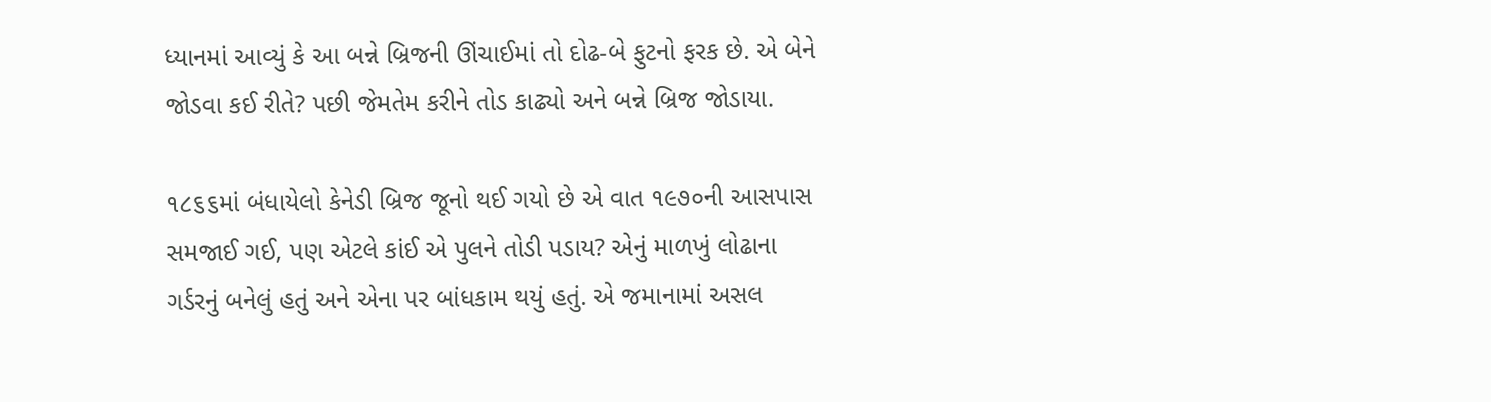ધ્યાનમાં આવ્યું કે આ બન્ને બ્રિજની ઊંચાઈમાં તો દોઢ-બે ફુટનો ફરક છે. એ બેને જોડવા કઈ રીતે? પછી જેમતેમ કરીને તોડ કાઢ્યો અને બન્ને બ્રિજ જોડાયા.

૧૮૬૬માં બંધાયેલો કેનેડી બ્રિજ જૂનો થઈ ગયો છે એ વાત ૧૯૭૦ની આસપાસ સમજાઈ ગઈ, પણ એટલે કાંઈ એ પુલને તોડી પડાય? એનું માળખું લોઢાના ગર્ડરનું બનેલું હતું અને એના પર બાંધકામ થયું હતું. એ જમાનામાં અસલ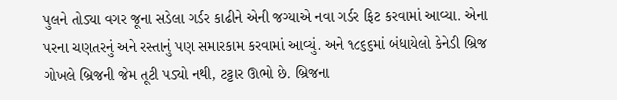પુલને તોડ્યા વગર જૂના સડેલા ગર્ડર કાઢીને એની જગ્યાએ નવા ગર્ડર ફિટ કરવામાં આવ્યા. એના પરના ચણતરનું અને રસ્તાનું પણ સમારકામ કરવામાં આવ્યું. અને ૧૮૬૬માં બંધાયેલો કેનેડી બ્રિજ ગોખલે બ્રિજની જેમ તૂટી પડ્યો નથી, ટટ્ટાર ઊભો છે. બ્રિજના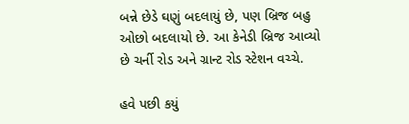બન્ને છેડે ઘણું બદલાયું છે, પણ બ્રિજ બહુ ઓછો બદલાયો છે. આ કેનેડી બ્રિજ આવ્યો છે ચર્ની રોડ અને ગ્રાન્ટ રોડ સ્ટેશન વચ્ચે.

હવે પછી કયું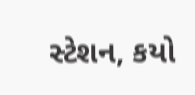સ્ટેશન, કયો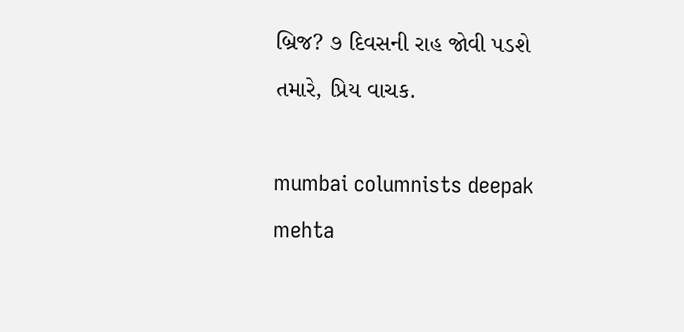બ્રિજ? ૭ દિવસની રાહ જોવી પડશે તમારે, પ્રિય વાચક.

mumbai columnists deepak mehta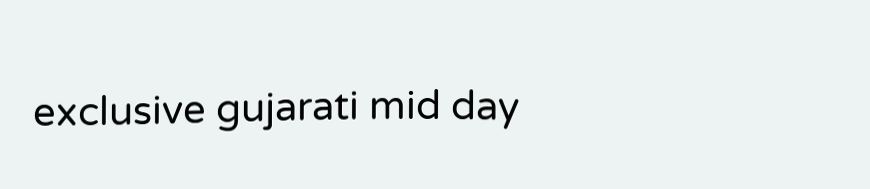exclusive gujarati mid day